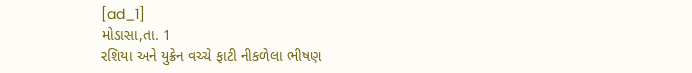[ad_1]
મોડાસા,તા. 1
રશિયા અને યુક્રેન વચ્ચે ફાટી નીકળેલા ભીષણ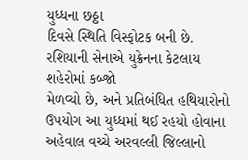યુધ્ધના છઠ્ઠા
દિવસે સ્થિતિ વિસ્ફોટક બની છે. રશિયાની સેનાએ યુક્રેનના કેટલાય શહેરોમાં કબ્જો
મેળવ્યો છે, અને પ્રતિબંધિત હથિયારોનો ઉપયોગ આ યુધ્ધમાં થઈ રહયો હોવાના
અહેવાલ વચ્ચે અરવલ્લી જિલ્લાનો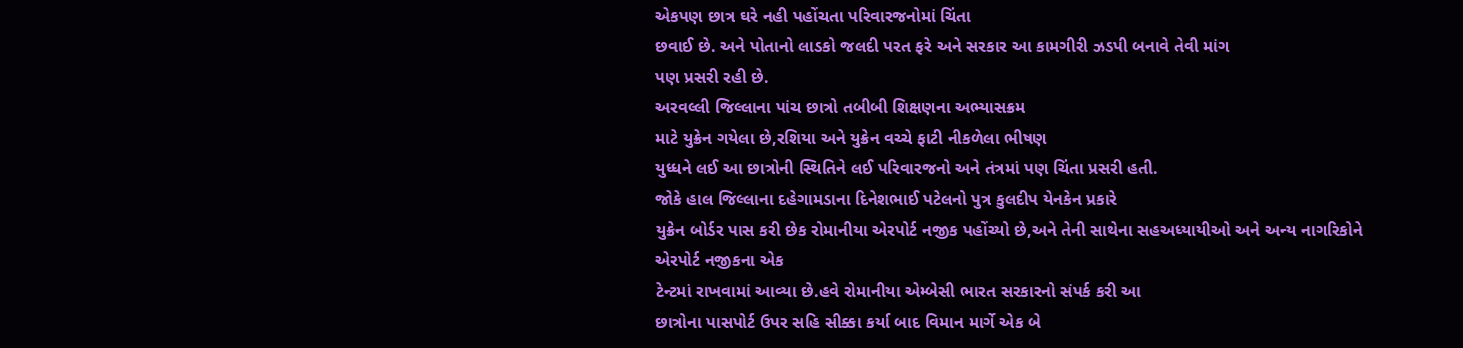એકપણ છાત્ર ઘરે નહી પહોંચતા પરિવારજનોમાં ચિંતા
છવાઈ છે. અને પોતાનો લાડકો જલદી પરત ફરે અને સરકાર આ કામગીરી ઝડપી બનાવે તેવી માંગ
પણ પ્રસરી રહી છે.
અરવલ્લી જિલ્લાના પાંચ છાત્રો તબીબી શિક્ષણના અભ્યાસક્રમ
માટે યુક્રેન ગયેલા છે,રશિયા અને યુક્રેન વચ્ચે ફાટી નીકળેલા ભીષણ
યુધ્ધને લઈ આ છાત્રોની સ્થિતિને લઈ પરિવારજનો અને તંત્રમાં પણ ચિંતા પ્રસરી હતી.
જોકે હાલ જિલ્લાના દહેગામડાના દિનેશભાઈ પટેલનો પુત્ર કુલદીપ યેનકેન પ્રકારે
યુક્રેન બોર્ડર પાસ કરી છેક રોમાનીયા એરપોર્ટ નજીક પહોંચ્યો છે,અને તેની સાથેના સહઅધ્યાયીઓ અને અન્ય નાગરિકોને એરપોર્ટ નજીકના એક
ટેન્ટમાં રાખવામાં આવ્યા છે.હવે રોમાનીયા એમ્બેસી ભારત સરકારનો સંપર્ક કરી આ
છાત્રોના પાસપોર્ટ ઉપર સહિ સીક્કા કર્યા બાદ વિમાન માર્ગે એક બે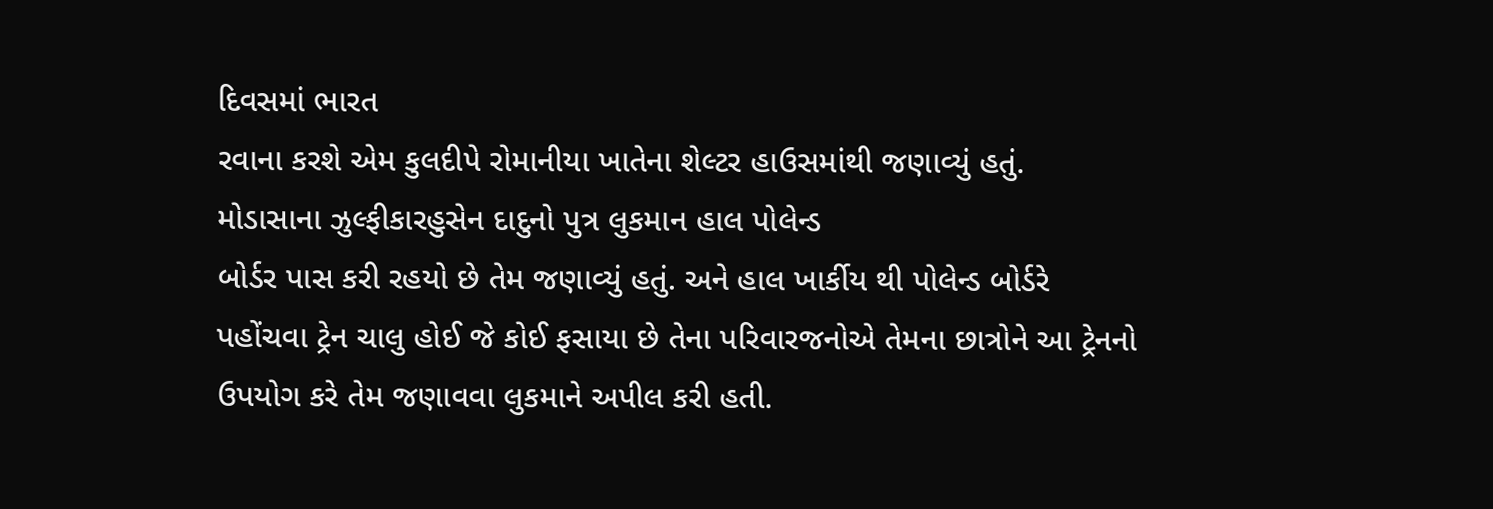દિવસમાં ભારત
રવાના કરશે એમ કુલદીપે રોમાનીયા ખાતેના શેલ્ટર હાઉસમાંથી જણાવ્યું હતું.
મોડાસાના ઝુલ્ફીકારહુસેન દાદુનો પુત્ર લુકમાન હાલ પોલેન્ડ
બોર્ડર પાસ કરી રહયો છે તેમ જણાવ્યું હતું. અને હાલ ખાર્કીય થી પોલેન્ડ બોર્ડરે
પહોંચવા ટ્રેન ચાલુ હોઈ જે કોઈ ફસાયા છે તેના પરિવારજનોએ તેમના છાત્રોને આ ટ્રેનનો
ઉપયોગ કરે તેમ જણાવવા લુકમાને અપીલ કરી હતી.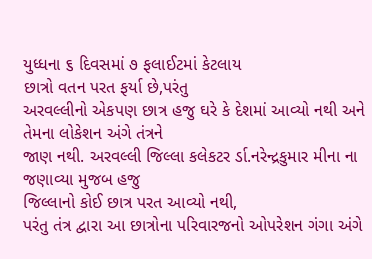યુધ્ધના ૬ દિવસમાં ૭ ફલાઈટમાં કેટલાય
છાત્રો વતન પરત ફર્યા છે,પરંતુ
અરવલ્લીનો એકપણ છાત્ર હજુ ઘરે કે દેશમાં આવ્યો નથી અને તેમના લોકેશન અંગે તંત્રને
જાણ નથી. અરવલ્લી જિલ્લા કલેકટર ર્ડા.નરેન્દ્રકુમાર મીના ના જણાવ્યા મુજબ હજુ
જિલ્લાનો કોઈ છાત્ર પરત આવ્યો નથી,
પરંતુ તંત્ર દ્વારા આ છાત્રોના પરિવારજનો ઓપરેશન ગંગા અંગે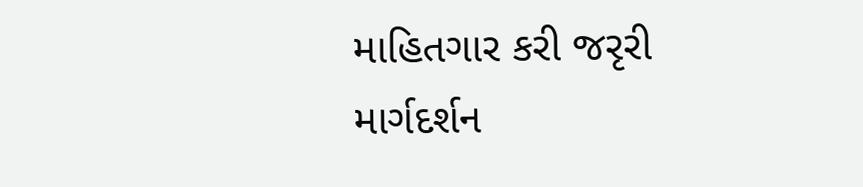માહિતગાર કરી જરૃરી માર્ગદર્શન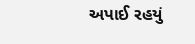અપાઈ રહયું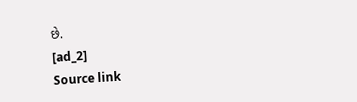છે.
[ad_2]
Source link